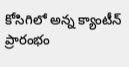కోసిగిలో అన్న క్యాంటీన్ ప్రారంభం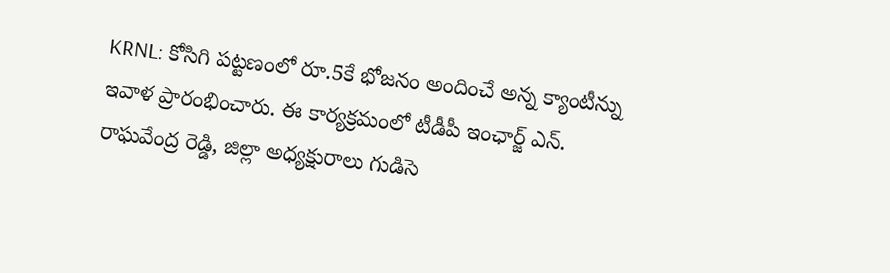KRNL: కోసిగి పట్టణంలో రూ.5కే భోజనం అందించే అన్న క్యాంటీన్ను ఇవాళ ప్రారంభించారు. ఈ కార్యక్రమంలో టీడీపీ ఇంఛార్జ్ ఎన్. రాఘవేంద్ర రెడ్డి, జిల్లా అధ్యక్షురాలు గుడిసె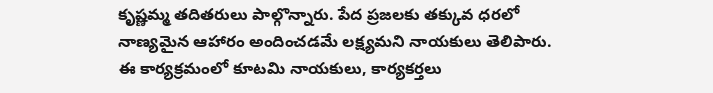కృష్ణమ్మ తదితరులు పాల్గొన్నారు. పేద ప్రజలకు తక్కువ ధరలో నాణ్యమైన ఆహారం అందించడమే లక్ష్యమని నాయకులు తెలిపారు. ఈ కార్యక్రమంలో కూటమి నాయకులు, కార్యకర్తలు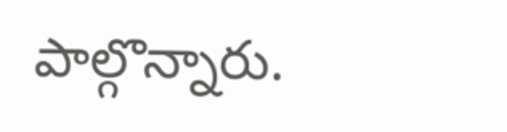పాల్గొన్నారు.